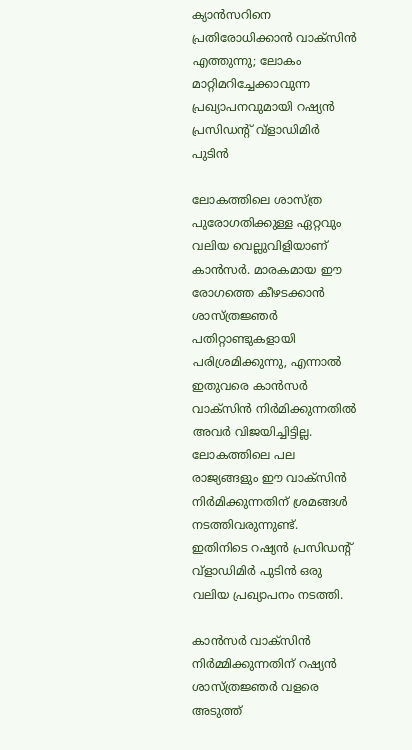ക്യാൻസറിനെ പ്രതിരോധിക്കാൻ വാക്സിൻ എത്തുന്നു; ലോകം മാറ്റിമറിച്ചേക്കാവുന്ന പ്രഖ്യാപനവുമായി റഷ്യൻ പ്രസിഡന്റ് വ്ളാഡിമിർ പുടിൻ

ലോകത്തിലെ ശാസ്ത്ര പുരോഗതിക്കുള്ള ഏറ്റവും വലിയ വെല്ലുവിളിയാണ് കാൻസർ. മാരകമായ ഈ രോഗത്തെ കീഴടക്കാൻ ശാസ്ത്രജ്ഞർ പതിറ്റാണ്ടുകളായി പരിശ്രമിക്കുന്നു, എന്നാല്‍ ഇതുവരെ കാൻസർ വാക്സിൻ നിർമിക്കുന്നതില്‍ അവർ വിജയിച്ചിട്ടില്ല. ലോകത്തിലെ പല രാജ്യങ്ങളും ഈ വാക്സിൻ നിർമിക്കുന്നതിന് ശ്രമങ്ങള്‍ നടത്തിവരുന്നുണ്ട്. ഇതിനിടെ റഷ്യൻ പ്രസിഡൻ്റ് വ്‌ളാഡിമിർ പുടിൻ ഒരു വലിയ പ്രഖ്യാപനം നടത്തി.

കാൻസർ വാക്സിൻ നിർമ്മിക്കുന്നതിന് റഷ്യൻ ശാസ്ത്രജ്ഞർ വളരെ അടുത്ത്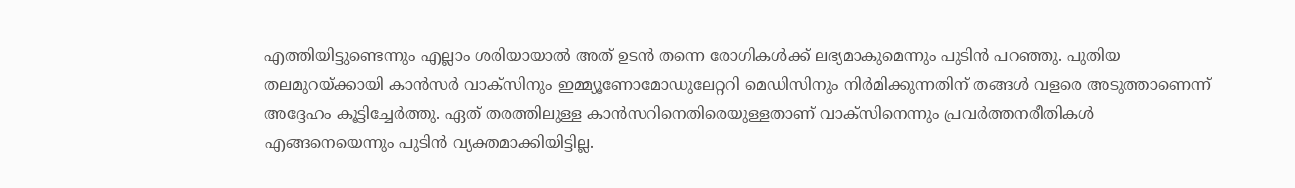എത്തിയിട്ടുണ്ടെന്നും എല്ലാം ശരിയായാല്‍ അത് ഉടൻ തന്നെ രോഗികള്‍ക്ക് ലഭ്യമാകുമെന്നും പുടിൻ പറഞ്ഞു. പുതിയ തലമുറയ്‌ക്കായി കാൻസർ വാക്‌സിനും ഇമ്മ്യൂണോമോഡുലേറ്ററി മെഡിസിനും നിർമിക്കുന്നതിന് തങ്ങള്‍ വളരെ അടുത്താണെന്ന് അദ്ദേഹം കൂട്ടിച്ചേർത്തു. ഏത് തരത്തിലുള്ള കാൻസറിനെതിരെയുള്ളതാണ് വാക്സിനെന്നും പ്രവർത്തനരീതികള്‍ എങ്ങനെയെന്നും പുടിൻ വ്യക്തമാക്കിയിട്ടില്ല.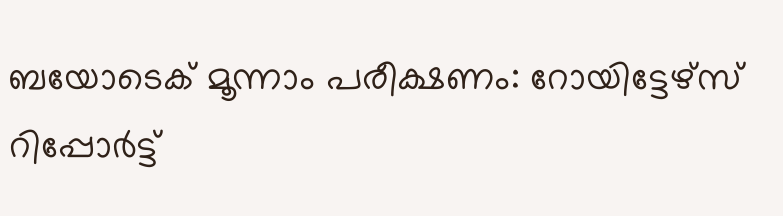ബയോടെക് മൂന്നാം പരീക്ഷണം: റോയിട്ടേഴ്‌സ് റിപ്പോർട്ട്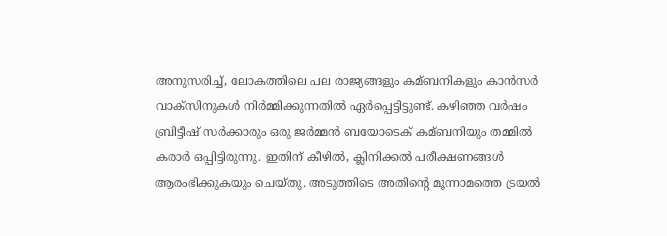അനുസരിച്ച്‌, ലോകത്തിലെ പല രാജ്യങ്ങളും കമ്ബനികളും കാൻസർ വാക്സിനുകള്‍ നിർമ്മിക്കുന്നതില്‍ ഏർപ്പെട്ടിട്ടുണ്ട്. കഴിഞ്ഞ വർഷം ബ്രിട്ടീഷ് സർക്കാരും ഒരു ജർമ്മൻ ബയോടെക് കമ്ബനിയും തമ്മില്‍ കരാർ ഒപ്പിട്ടിരുന്നു. ഇതിന് കീഴില്‍, ക്ലിനിക്കല്‍ പരീക്ഷണങ്ങള്‍ ആരംഭിക്കുകയും ചെയ്തു. അടുത്തിടെ അതിൻ്റെ മൂന്നാമത്തെ ട്രയല്‍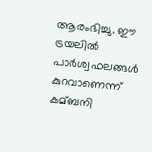ആരംഭിച്ചു. ഈ ട്രയലില്‍ പാർശ്വഫലങ്ങള്‍ കുറവാണെന്ന് കമ്ബനി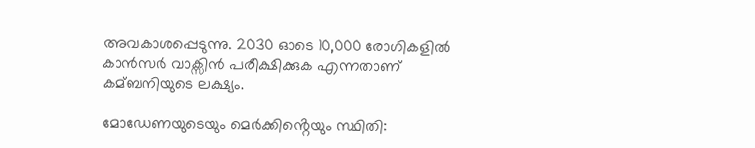അവകാശപ്പെടുന്നു. 2030 ഓടെ 10,000 രോഗികളില്‍ കാൻസർ വാക്സിൻ പരീക്ഷിക്കുക എന്നതാണ് കമ്ബനിയുടെ ലക്ഷ്യം.

മോഡേണയുടെയും മെർക്കിൻ്റെയും സ്ഥിതി: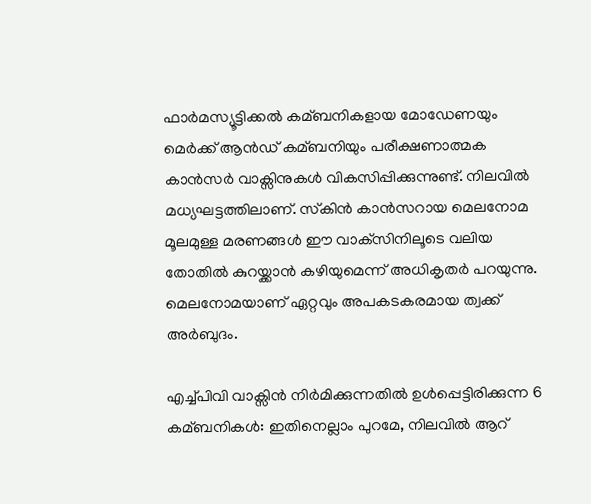ഫാർമസ്യൂട്ടിക്കല്‍ കമ്ബനികളായ മോഡേണയും മെർക്ക് ആൻഡ് കമ്ബനിയും പരീക്ഷണാത്മക കാൻസർ വാക്സിനുകള്‍ വികസിപ്പിക്കുന്നുണ്ട്. നിലവില്‍ മധ്യഘട്ടത്തിലാണ്. സ്‌കിൻ കാൻസറായ മെലനോമ മൂലമുള്ള മരണങ്ങള്‍ ഈ വാക്‌സിനിലൂടെ വലിയ തോതില്‍ കുറയ്ക്കാൻ കഴിയുമെന്ന് അധികൃതർ പറയുന്നു. മെലനോമയാണ് ഏറ്റവും അപകടകരമായ ത്വക്ക് അർബുദം.

എച്ച്‌പിവി വാക്സിൻ നിർമിക്കുന്നതില്‍ ഉള്‍പ്പെട്ടിരിക്കുന്ന 6 കമ്ബനികള്‍: ഇതിനെല്ലാം പുറമേ, നിലവില്‍ ആറ്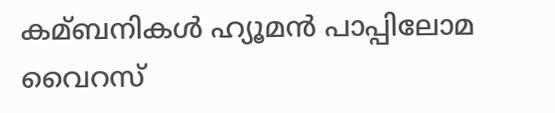കമ്ബനികള്‍ ഹ്യൂമൻ പാപ്പിലോമ വൈറസ്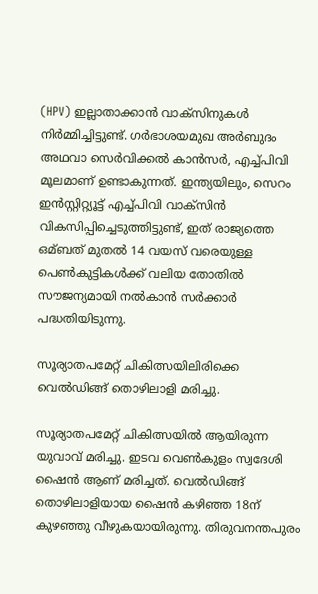(HPV) ഇല്ലാതാക്കാൻ വാക്സിനുകള്‍ നിർമ്മിച്ചിട്ടുണ്ട്. ഗർഭാശയമുഖ അർബുദം അഥവാ സെർവിക്കല്‍ കാൻസർ, എച്ച്‌പിവി മൂലമാണ് ഉണ്ടാകുന്നത്. ഇന്ത്യയിലും, സെറം ഇൻസ്റ്റിറ്റ്യൂട്ട് എച്ച്‌പിവി വാക്സിൻ വികസിപ്പിച്ചെടുത്തിട്ടുണ്ട്, ഇത് രാജ്യത്തെ ഒമ്ബത് മുതല്‍ 14 വയസ്‌ വരെയുള്ള പെണ്‍കുട്ടികള്‍ക്ക് വലിയ തോതില്‍ സൗജന്യമായി നല്‍കാൻ സർക്കാർ പദ്ധതിയിടുന്നു.

സൂര്യാതപമേറ്റ് ചികിത്സയിലിരിക്കെ വെൽഡിങ്ങ് തൊഴിലാളി മരിച്ചു.

സൂര്യാതപമേറ്റ് ചികിത്സയിൽ ആയിരുന്ന യുവാവ് മരിച്ചു. ഇടവ വെൺകുളം സ്വദേശി ഷൈൻ ആണ് മരിച്ചത്. വെൽഡിങ്ങ് തൊഴിലാളിയായ ഷൈൻ കഴിഞ്ഞ 18ന് കുഴഞ്ഞു വീഴുകയായിരുന്നു. തിരുവനന്തപുരം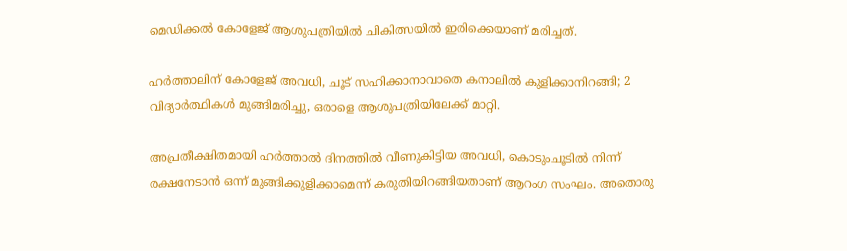മെഡിക്കൽ കോളേജ് ആശുപത്രിയിൽ ചികിത്സയിൽ ഇരിക്കെയാണ് മരിച്ചത്.

ഹർത്താലിന് കോളേജ് അവധി, ചൂട് സഹിക്കാനാവാതെ കനാലിൽ കുളിക്കാനിറങ്ങി; 2 വിദ്യാർത്ഥികൾ മുങ്ങിമരിച്ചു, ഒരാളെ ആശുപത്രിയിലേക്ക് മാറ്റി.

അപ്രതീക്ഷിതമായി ഹർത്താൽ ദിനത്തിൽ വീണുകിട്ടിയ അവധി, കൊടുംചൂടിൽ നിന്ന് രക്ഷനേടാൻ ഒന്ന് മുങ്ങിക്കുളിക്കാമെന്ന് കരുതിയിറങ്ങിയതാണ് ആറംഗ സംഘം. അതൊരു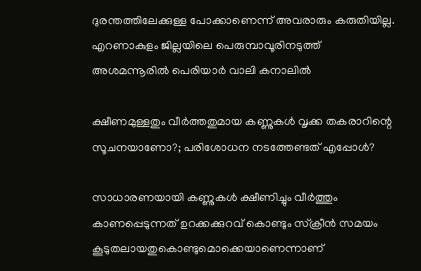ദുരന്തത്തിലേക്കുള്ള പോക്കാണെന്ന് അവരാരും കരുതിയില്ല. എറണാകുളം ജില്ലയിലെ പെരുമ്പാവൂരിനടുത്ത് അശമന്നൂരിൽ പെരിയാർ വാലി കനാലിൽ

ക്ഷീണമുള്ളതും വീര്‍ത്തതുമായ കണ്ണുകള്‍ വൃക്ക തകരാറിന്റെ സൂചനയാണോ?; പരിശോധന നടത്തേണ്ടത് എപ്പോള്‍?

സാധാരണയായി കണ്ണുകള്‍ ക്ഷീണിച്ചും വീര്‍ത്തും കാണപ്പെടുന്നത് ഉറക്കക്കുറവ് കൊണ്ടും സ്‌ക്രീന്‍ സമയം കൂടുതലായതുകൊണ്ടുമൊക്കെയാണെന്നാണ്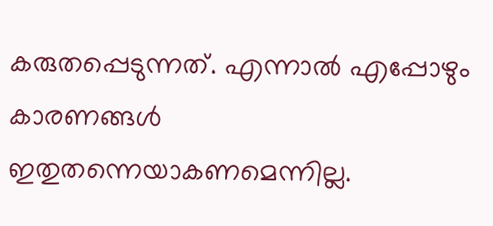കരുതപ്പെടുന്നത്. എന്നാല്‍ എപ്പോഴും കാരണങ്ങള്‍ ഇതുതന്നെയാകണമെന്നില്ല.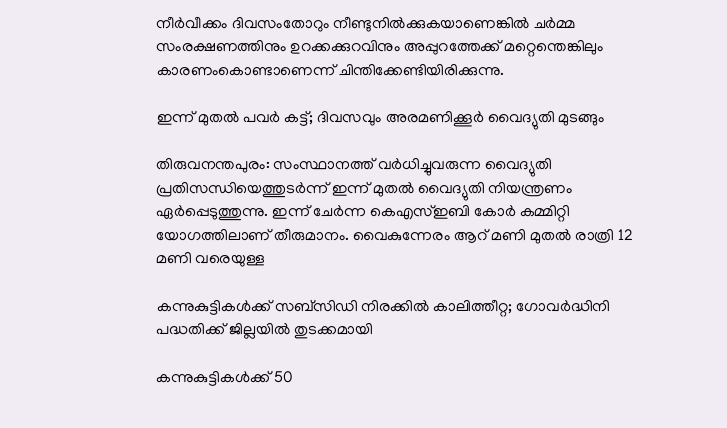നീര്‍വീക്കം ദിവസംതോറും നീണ്ടുനില്‍ക്കുകയാണെങ്കില്‍ ചര്‍മ്മ സംരക്ഷണത്തിനും ഉറക്കക്കുറവിനും അപ്പുറത്തേക്ക് മറ്റെന്തെങ്കിലും കാരണംകൊണ്ടാണെന്ന് ചിന്തിക്കേണ്ടിയിരിക്കുന്നു.

ഇന്ന് മുതൽ പവർ കട്ട്; ദിവസവും അരമണിക്കൂർ വൈദ്യുതി മുടങ്ങും

തിരുവനന്തപുരം: സംസ്ഥാനത്ത് വർധിച്ചുവരുന്ന വൈദ്യുതി പ്രതിസന്ധിയെത്തുടർന്ന് ഇന്ന് മുതൽ വൈദ്യുതി നിയന്ത്രണം ഏർപ്പെടുത്തുന്നു. ഇന്ന് ചേർന്ന കെഎസ്ഇബി കോർ കമ്മിറ്റി യോഗത്തിലാണ് തീരുമാനം. വൈകുന്നേരം ആറ് മണി മുതൽ രാത്രി 12 മണി വരെയുള്ള

കന്നുകുട്ടികള്‍ക്ക് സബ്‌സിഡി നിരക്കില്‍ കാലിത്തീറ്റ; ഗോവര്‍ദ്ധിനി പദ്ധതിക്ക് ജില്ലയില്‍ തുടക്കമായി

കന്നുകുട്ടികള്‍ക്ക് 50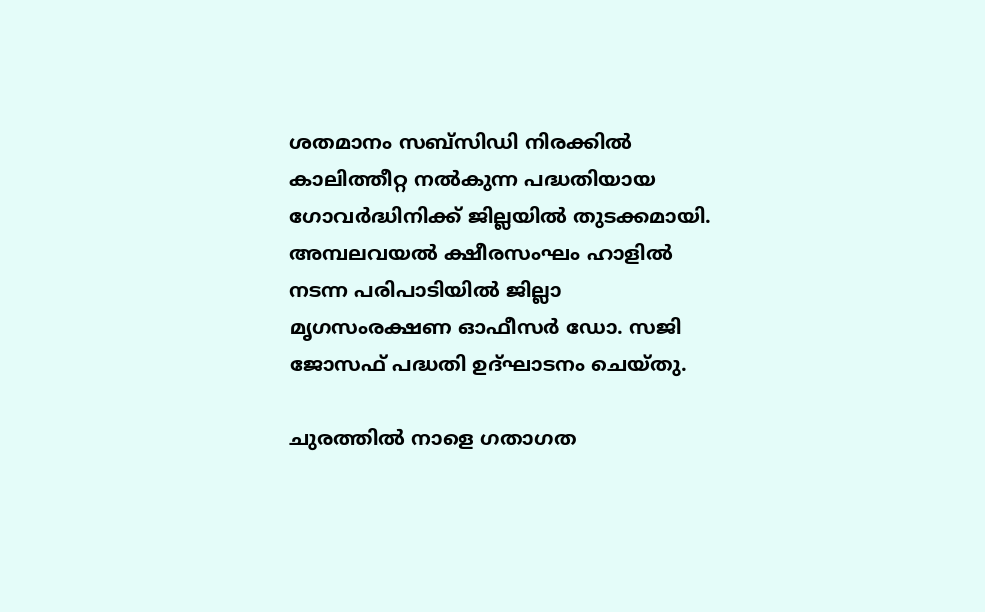ശതമാനം സബ്‌സിഡി നിരക്കില്‍ കാലിത്തീറ്റ നല്‍കുന്ന പദ്ധതിയായ ഗോവര്‍ദ്ധിനിക്ക് ജില്ലയില്‍ തുടക്കമായി. അമ്പലവയല്‍ ക്ഷീരസംഘം ഹാളില്‍ നടന്ന പരിപാടിയില്‍ ജില്ലാ മൃഗസംരക്ഷണ ഓഫീസര്‍ ഡോ. സജി ജോസഫ് പദ്ധതി ഉദ്ഘാടനം ചെയ്തു.

ചുരത്തിൽ നാളെ ഗതാഗത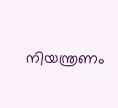നിയന്ത്രണം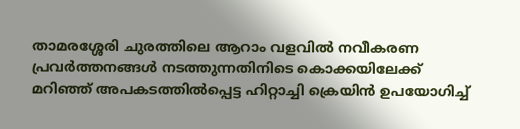താമരശ്ശേരി ചുരത്തിലെ ആറാം വളവിൽ നവീകരണ പ്രവർത്തനങ്ങൾ നടത്തുന്നതിനിടെ കൊക്കയിലേക്ക് മറിഞ്ഞ് അപകടത്തിൽപ്പെട്ട ഹിറ്റാച്ചി ക്രെയിൻ ഉപയോഗിച്ച്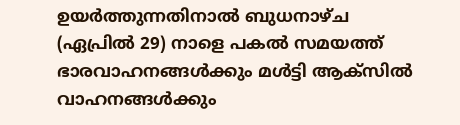ഉയർത്തുന്നതിനാൽ ബുധനാഴ്ച (ഏപ്രിൽ 29) നാളെ പകൽ സമയത്ത് ഭാരവാഹനങ്ങൾക്കും മൾട്ടി ആക്സിൽ വാഹനങ്ങൾക്കും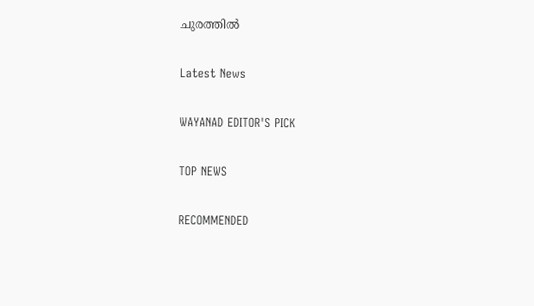ചുരത്തിൽ

Latest News

WAYANAD EDITOR'S PICK

TOP NEWS

RECOMMENDED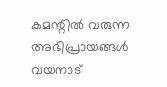കമന്റിൽ വരുന്ന അഭിപ്രായങ്ങൾ വയനാട്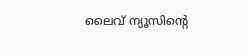ലൈവ് ന്യൂസിന്റെ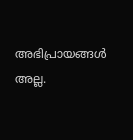അഭിപ്രായങ്ങൾ അല്ല.